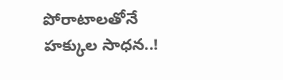పోరాటాలతోనే హక్కుల సాధన..!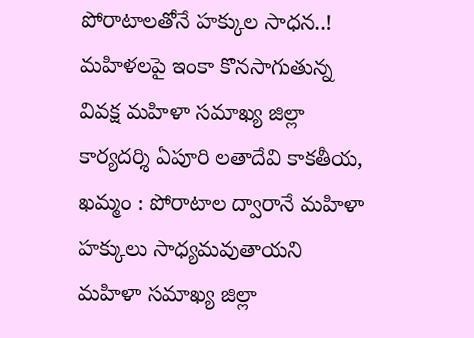పోరాటాలతోనే హక్కుల సాధన..! మహిళలపై ఇంకా కొనసాగుతున్న వివక్ష మహిళా సమాఖ్య జిల్లా కార్యదర్శి ఏపూరి లతాదేవి కాకతీయ, ఖమ్మం : పోరాటాల ద్వారానే మహిళా హక్కులు సాధ్యమవుతాయని మహిళా సమాఖ్య జిల్లా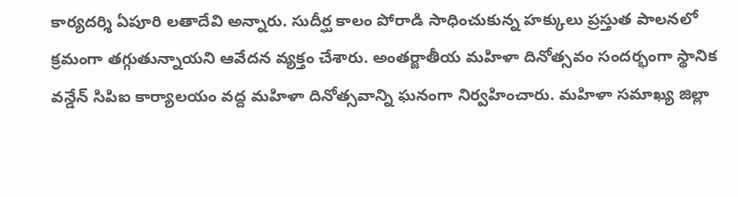కార్యదర్శి ఏపూరి లతాదేవి అన్నారు. సుదీర్ఘ కాలం పోరాడి సాధించుకున్న హక్కులు ప్రస్తుత పాలనలో క్రమంగా తగ్గుతున్నాయని ఆవేదన వ్యక్తం చేశారు. అంతర్జాతీయ మహిళా దినోత్సవం సందర్భంగా స్థానిక వన్డేన్ సిపిఐ కార్యాలయం వద్ద మహిళా దినోత్సవాన్ని ఘనంగా నిర్వహించారు. మహిళా సమాఖ్య జిల్లా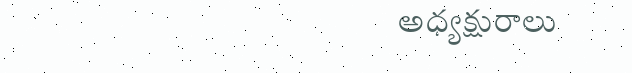అధ్యక్షురాలు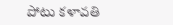పోటు కళావతి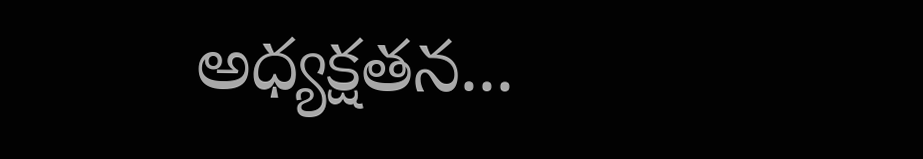అధ్యక్షతన...